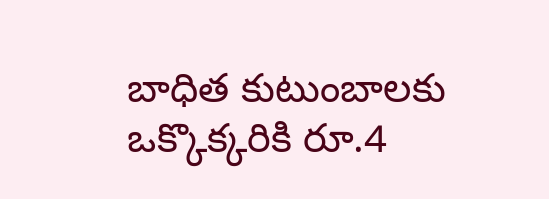బాధిత కుటుంబాలకు ఒక్కొక్కరికి రూ.4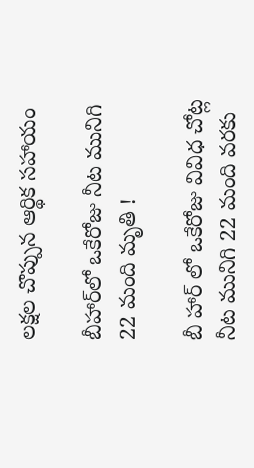లక్షల చొప్పున ఆర్థిక సహాయం

బీహార్‌లో ఒకేరోజు నీట మునిగి 22 మంది మృతి !

బీ హార్ లో ఒకేరోజు వివిధ చోట్ల నీట మునిగి 22 మంది వరకు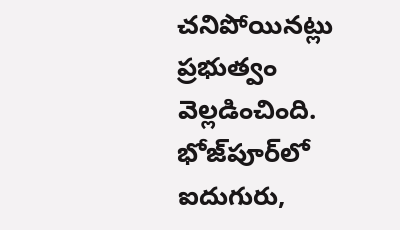చనిపోయినట్లు ప్రభుత్వం వెల్లడించింది. భోజ్‌పూర్‌లో ఐదుగురు,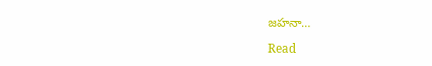జహనా…

Read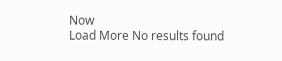Now
Load More No results found